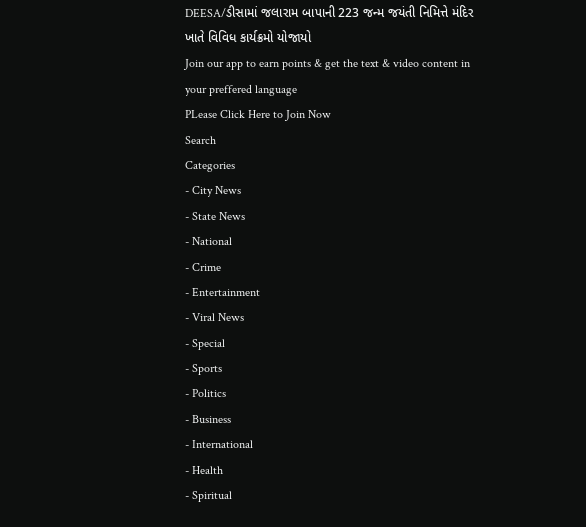DEESA/ડીસામાં જલારામ બાપાની 223 જન્મ જયંતી નિમિત્તે મંદિર ખાતે વિવિધ કાર્યક્રમો યોજાયો
Join our app to earn points & get the text & video content in your preffered language
PLease Click Here to Join Now
Search
Categories
- City News
- State News
- National
- Crime
- Entertainment
- Viral News
- Special
- Sports
- Politics
- Business
- International
- Health
- Spiritual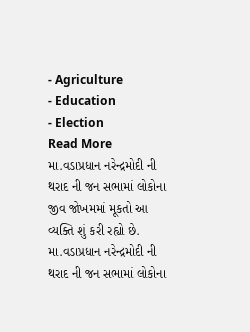- Agriculture
- Education
- Election
Read More
મા.વડાપ્રધાન નરેન્દ્રમોદી ની થરાદ ની જન સભામાં લોકોના જીવ જોખમમાં મૂકતો આ વ્યક્તિ શું કરી રહ્યો છે.
મા.વડાપ્રધાન નરેન્દ્રમોદી ની થરાદ ની જન સભામાં લોકોના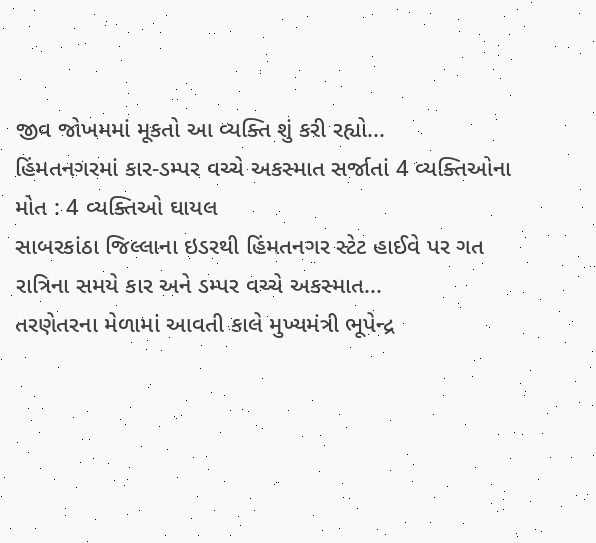જીવ જોખમમાં મૂકતો આ વ્યક્તિ શું કરી રહ્યો...
હિંમતનગરમાં કાર-ડમ્પર વચ્ચે અકસ્માત સર્જાતાં 4 વ્યક્તિઓના મોત : 4 વ્યક્તિઓ ઘાયલ
સાબરકાંઠા જિલ્લાના ઇડરથી હિંમતનગર સ્ટેટ હાઈવે પર ગત રાત્રિના સમયે કાર અને ડમ્પર વચ્ચે અકસ્માત...
તરણેતરના મેળામાં આવતી કાલે મુખ્યમંત્રી ભૂપેન્દ્ર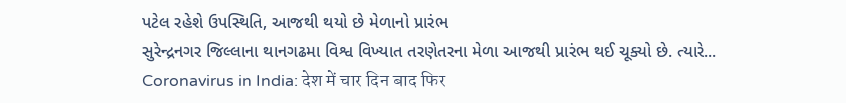પટેલ રહેશે ઉપસ્થિતિ, આજથી થયો છે મેળાનો પ્રારંભ
સુરેન્દ્રનગર જિલ્લાના થાનગઢમા વિશ્વ વિખ્યાત તરણેતરના મેળા આજથી પ્રારંભ થઈ ચૂક્યો છે. ત્યારે...
Coronavirus in India: देश में चार दिन बाद फिर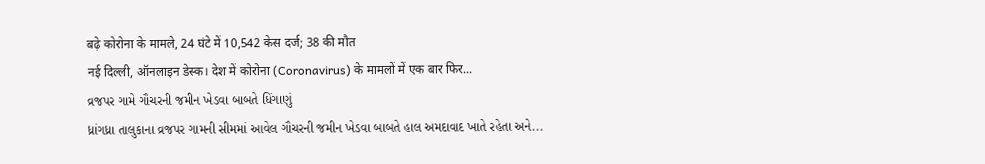बढ़े कोरोना के मामले, 24 घंटे में 10,542 केस दर्ज; 38 की मौत
नई दिल्ली, ऑनलाइन डेस्क। देश में कोरोना (Coronavirus) के मामलों में एक बार फिर...
વ્રજપર ગામે ગૌચરની જમીન ખેડવા બાબતે ધિંગાણું
ધ્રાંગધ્રા તાલુકાના વ્રજપર ગામની સીમમાં આવેલ ગૌચરની જમીન ખેડવા બાબતે હાલ અમદાવાદ ખાતે રહેતા અને...